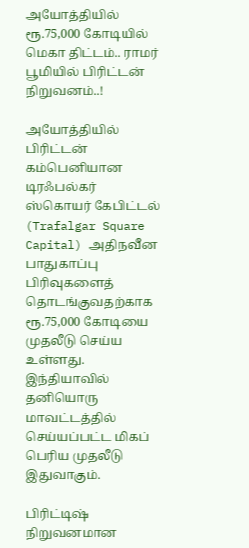அயோத்தியில் ரூ.75,000 கோடியில் மெகா திட்டம்.. ராமர் பூமியில் பிரிட்டன் நிறுவனம்..!

அயோத்தியில் பிரிட்டன் கம்பெனியான டிரஃபல்கர் ஸ்கொயர் கேபிட்டல் (Trafalgar Square Capital) அதிநவீன பாதுகாப்பு பிரிவுகளைத் தொடங்குவதற்காக ரூ.75,000 கோடியை முதலீடு செய்ய உள்ளது. இந்தியாவில் தனியொரு மாவட்டத்தில் செய்யப்பட்ட மிகப் பெரிய முதலீடு இதுவாகும்.

பிரிட்டிஷ் நிறுவனமான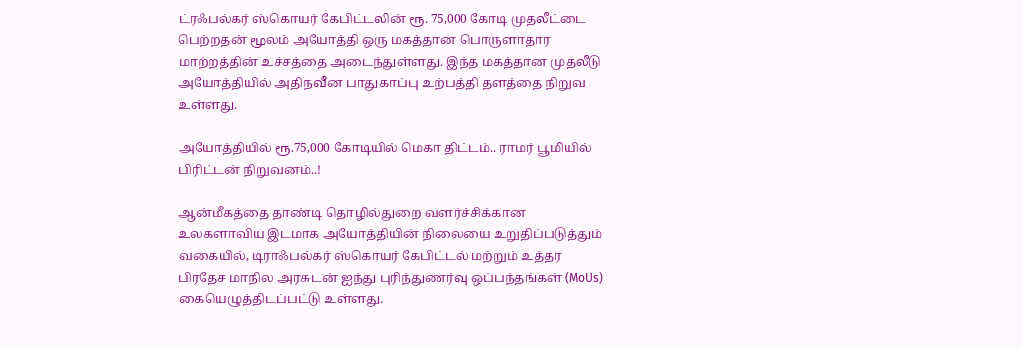ட்ரஃபல்கர் ஸ்கொயர் கேபிட்டலின் ரூ. 75,000 கோடி முதலீட்டை பெற்றதன் மூலம் அயோத்தி ஒரு மகத்தான பொருளாதார மாற்றத்தின் உச்சத்தை அடைந்துள்ளது. இந்த மகத்தான முதலீடு அயோத்தியில் அதிநவீன பாதுகாப்பு உற்பத்தி தளத்தை நிறுவ உள்ளது.

அயோத்தியில் ரூ.75,000 கோடியில் மெகா திட்டம்.. ராமர் பூமியில் பிரிட்டன் நிறுவனம்..!

ஆன்மீகத்தை தாண்டி தொழில்துறை வளர்ச்சிக்கான உலகளாவிய இடமாக அயோத்தியின் நிலையை உறுதிப்படுத்தும் வகையில், டிராஃபல்கர் ஸ்கொயர் கேபிட்டல் மற்றும் உத்தர பிரதேச மாநில அரசுடன் ஐந்து புரிந்துணர்வு ஒப்பந்தங்கள் (MoUs) கையெழுத்திடப்பட்டு உள்ளது.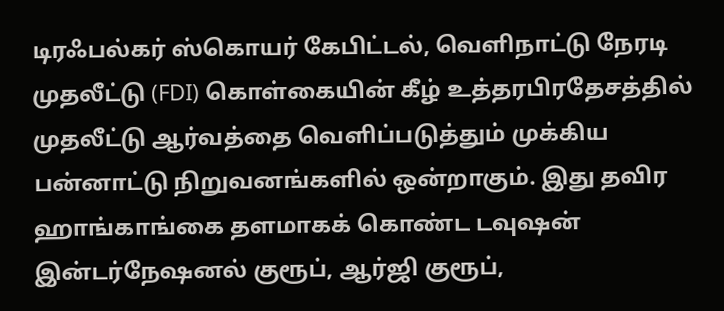டிரஃபல்கர் ஸ்கொயர் கேபிட்டல், வெளிநாட்டு நேரடி முதலீட்டு (FDI) கொள்கையின் கீழ் உத்தரபிரதேசத்தில் முதலீட்டு ஆர்வத்தை வெளிப்படுத்தும் முக்கிய பன்னாட்டு நிறுவனங்களில் ஒன்றாகும். இது தவிர ஹாங்காங்கை தளமாகக் கொண்ட டவுஷன் இன்டர்நேஷனல் குரூப், ஆர்ஜி குரூப்,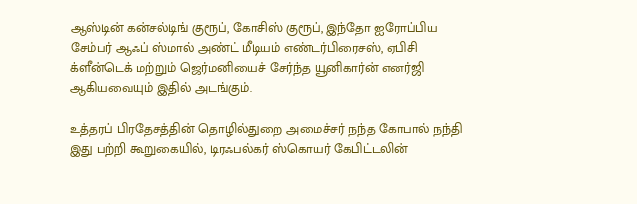ஆஸ்டின் கன்சல்டிங் குரூப், கோசிஸ் குரூப், இந்தோ ஐரோப்பிய சேம்பர் ஆஃப் ஸ்மால் அண்ட் மீடியம் எண்டர்பிரைசஸ், ஏபிசி க்ளீன்டெக் மற்றும் ஜெர்மனியைச் சேர்ந்த யூனிகார்ன் எனர்ஜி ஆகியவையும் இதில் அடங்கும்.

உத்தரப் பிரதேசத்தின் தொழில்துறை அமைச்சர் நந்த கோபால் நந்தி இது பற்றி கூறுகையில், டிரஃபல்கர் ஸ்கொயர் கேபிட்டலின்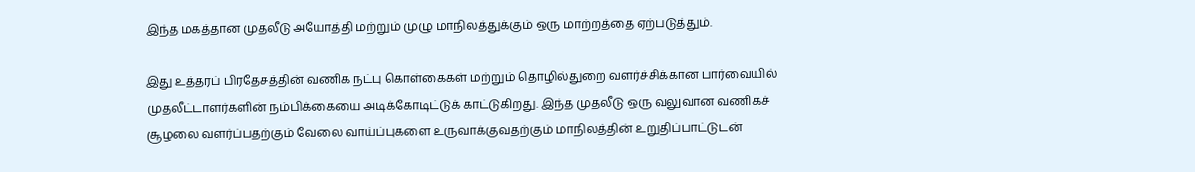இந்த மகத்தான முதலீடு அயோத்தி மற்றும் முழு மாநிலத்துக்கும் ஒரு மாற்றத்தை ஏற்படுத்தும்.

இது உத்தரப் பிரதேசத்தின் வணிக நட்பு கொள்கைகள் மற்றும் தொழில்துறை வளர்ச்சிக்கான பார்வையில் முதலீட்டாளர்களின் நம்பிக்கையை அடிக்கோடிட்டுக் காட்டுகிறது. இந்த முதலீடு ஒரு வலுவான வணிகச் சூழலை வளர்ப்பதற்கும் வேலை வாய்ப்புகளை உருவாக்குவதற்கும் மாநிலத்தின் உறுதிப்பாட்டுடன்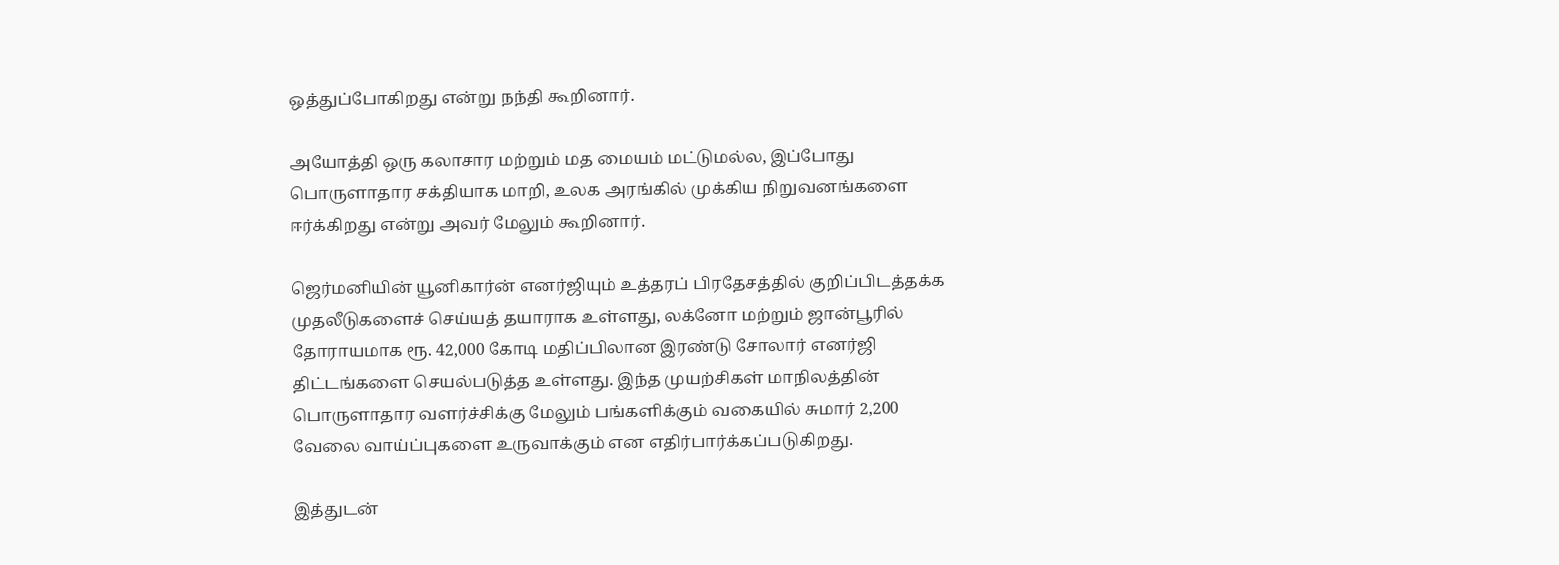ஒத்துப்போகிறது என்று நந்தி கூறினார்.

அயோத்தி ஒரு கலாசார மற்றும் மத மையம் மட்டுமல்ல, இப்போது பொருளாதார சக்தியாக மாறி, உலக அரங்கில் முக்கிய நிறுவனங்களை ஈர்க்கிறது என்று அவர் மேலும் கூறினார்.

ஜெர்மனியின் யூனிகார்ன் எனர்ஜியும் உத்தரப் பிரதேசத்தில் குறிப்பிடத்தக்க முதலீடுகளைச் செய்யத் தயாராக உள்ளது, லக்னோ மற்றும் ஜான்பூரில் தோராயமாக ரூ. 42,000 கோடி மதிப்பிலான இரண்டு சோலார் எனர்ஜி திட்டங்களை செயல்படுத்த உள்ளது. இந்த முயற்சிகள் மாநிலத்தின் பொருளாதார வளர்ச்சிக்கு மேலும் பங்களிக்கும் வகையில் சுமார் 2,200 வேலை வாய்ப்புகளை உருவாக்கும் என எதிர்பார்க்கப்படுகிறது.

இத்துடன்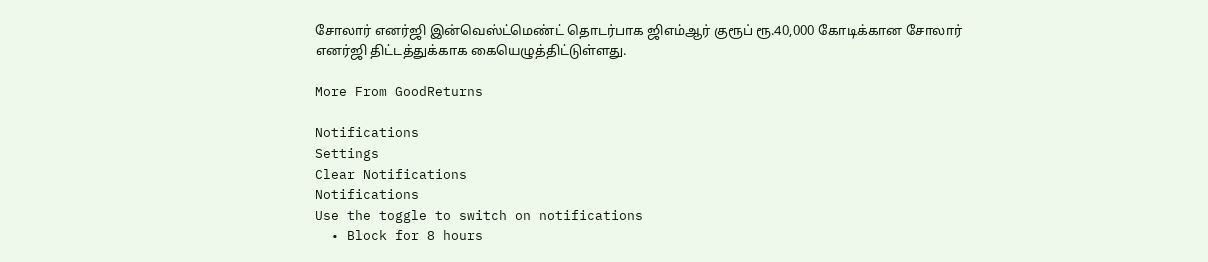சோலார் எனர்ஜி இன்வெஸ்ட்மெண்ட் தொடர்பாக ஜிஎம்ஆர் குரூப் ரூ.40,000 கோடிக்கான சோலார் எனர்ஜி திட்டத்துக்காக கையெழுத்திட்டுள்ளது.

More From GoodReturns

Notifications
Settings
Clear Notifications
Notifications
Use the toggle to switch on notifications
  • Block for 8 hours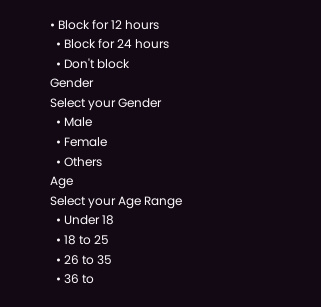• Block for 12 hours
  • Block for 24 hours
  • Don't block
Gender
Select your Gender
  • Male
  • Female
  • Others
Age
Select your Age Range
  • Under 18
  • 18 to 25
  • 26 to 35
  • 36 to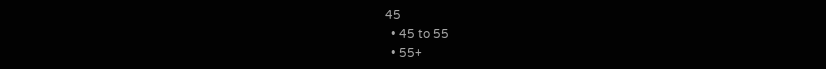45
  • 45 to 55
  • 55+